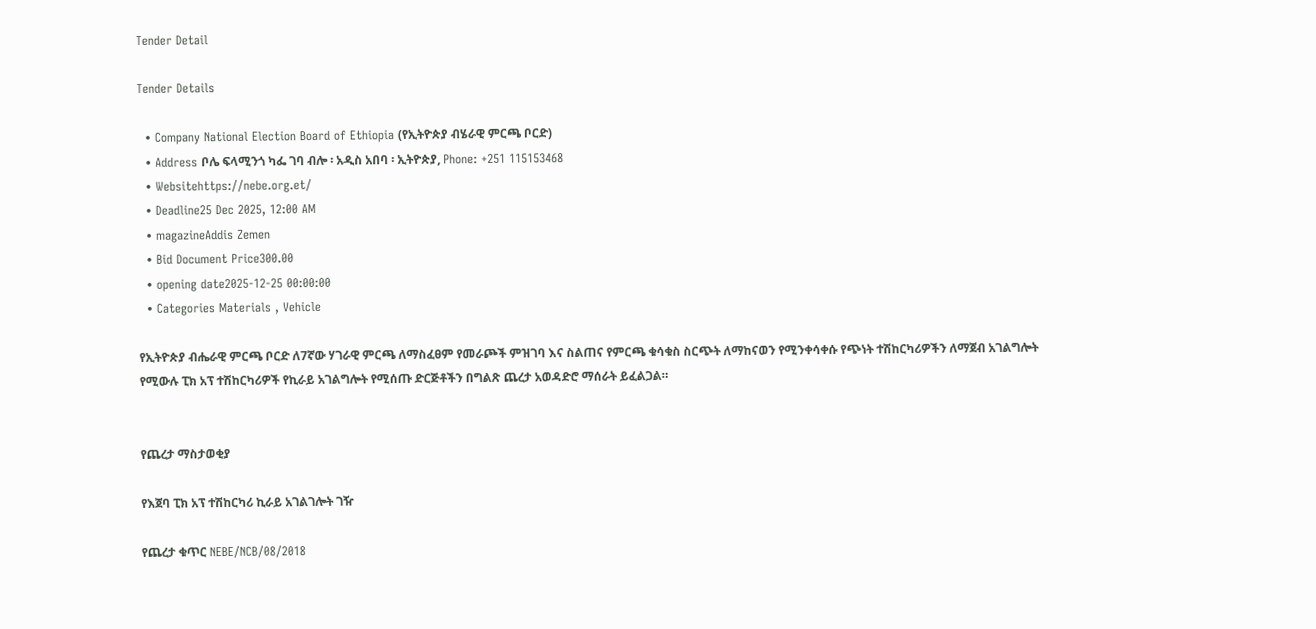Tender Detail

Tender Details

  • Company National Election Board of Ethiopia (የኢትዮጵያ ብሄራዊ ምርጫ ቦርድ)
  • Address ቦሌ ፍላሚንጎ ካፌ ገባ ብሎ ፡ አዲስ አበባ ፡ ኢትዮጵያ, Phone: +251 115153468
  • Websitehttps://nebe.org.et/
  • Deadline25 Dec 2025, 12:00 AM
  • magazineAddis Zemen
  • Bid Document Price300.00
  • opening date2025-12-25 00:00:00
  • Categories Materials , Vehicle

የኢትዮጵያ ብሔራዊ ምርጫ ቦርድ ለ7ኛው ሃገራዊ ምርጫ ለማስፈፀም የመራጮች ምዝገባ እና ስልጠና የምርጫ ቁሳቁስ ስርጭት ለማከናወን የሚንቀሳቀሱ የጭነት ተሽከርካሪዎችን ለማጀብ አገልግሎት የሚውሉ ፒክ አፕ ተሽከርካሪዎች የኪራይ አገልግሎት የሚሰጡ ድርጅቶችን በግልጽ ጨረታ አወዳድሮ ማሰራት ይፈልጋል።


የጨረታ ማስታወቂያ

የእጀባ ፒክ አፕ ተሽከርካሪ ኪራይ አገልገሎት ገዥ

የጨረታ ቁጥር NEBE/NCB/08/2018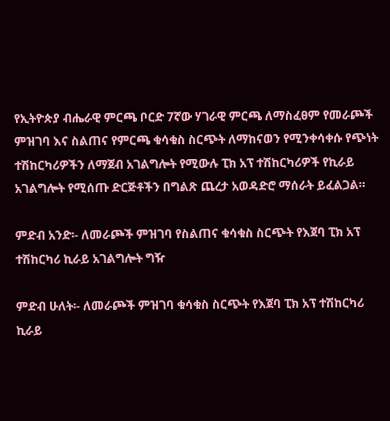የኢትዮጵያ ብሔራዊ ምርጫ ቦርድ 7ኛው ሃገራዊ ምርጫ ለማስፈፀም የመራጮች ምዝገባ እና ስልጠና የምርጫ ቁሳቁስ ስርጭት ለማከናወን የሚንቀሳቀሱ የጭነት ተሽከርካሪዎችን ለማጀብ አገልግሎት የሚውሉ ፒክ አፕ ተሽከርካሪዎች የኪራይ አገልግሎት የሚሰጡ ድርጅቶችን በግልጽ ጨረታ አወዳድሮ ማሰራት ይፈልጋል።

ምድብ አንድ፡- ለመራጮች ምዝገባ የስልጠና ቁሳቁስ ስርጭት የእጀባ ፒክ አፕ ተሽከርካሪ ኪራይ አገልግሎት ግዥ

ምድብ ሁለት፡- ለመራጮች ምዝገባ ቁሳቁስ ስርጭት የእጀባ ፒክ አፕ ተሽከርካሪ ኪራይ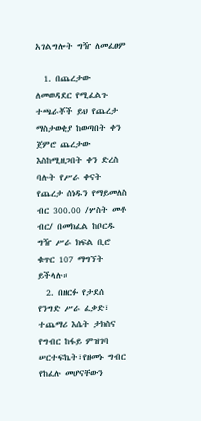አገልግሎት ግዥ ለመፈፀም

  1. በጨረታው ለመወዳደር የሚፈልጉ ተጫራቾች ይህ የጨረታ ማስታወቂያ ከወጣበት ቀን ጀምሮ ጨረታው እስከሚዘጋበት ቀን ድረስ ባሉት የሥራ ቀናት የጨረታ ሰነዱን የማይመለስ ብር 300.00 /ሦስት መቶ ብር/ በመክፈል ከቦርዱ ግዥ ሥራ ክፍል ቢሮ ቁጥር 107 ማግኘት ይችላሉ።
  2. በዘርፉ የታደሰ የንግድ ሥራ ፈቃድ፣ ተጨማሪ እሴት ታክስና የግብር ከፋይ ምዝገባ ሠርተፍኬት፣የዘመኑ ግብር የከፈሉ መሆናቸውን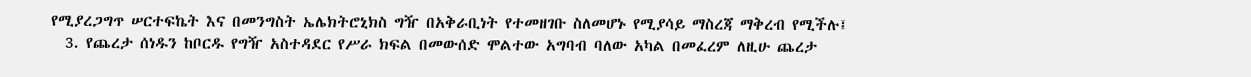የሚያረጋግጥ ሠርተፍኬት እና በመንግስት ኤሌክትሮኒክስ ግዥ በአቅራቢነት የተመዘገቡ ስለመሆኑ የሚያሳይ ማስረጃ ማቅረብ የሚችሉ፤
  3. የጨረታ ሰነዱን ከቦርዱ የግዥ አስተዳደር የሥራ ክፍል በመውሰድ ሞልተው አግባብ ባለው አካል በመፈረም ለዚሁ ጨረታ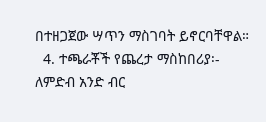በተዘጋጀው ሣጥን ማስገባት ይኖርባቸዋል።
  4. ተጫራቾች የጨረታ ማስከበሪያ፡- ለምድብ አንድ ብር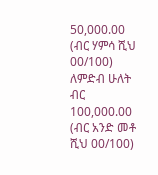50,000.00 (ብር ሃምሳ ሺህ 00/100) ለምድብ ሁለት ብር 100,000.00 (ብር አንድ መቶ ሺህ 00/100)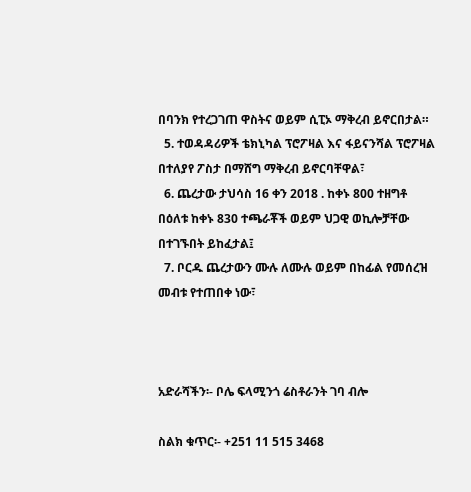በባንክ የተረጋገጠ ዋስትና ወይም ሲፒኦ ማቅረብ ይኖርበታል።
  5. ተወዳዳሪዎች ቴክኒካል ፕሮፖዛል እና ፋይናንሻል ፕሮፖዛል በተለያየ ፖስታ በማሸግ ማቅረብ ይኖርባቸዋል፣
  6. ጨረታው ታህሳስ 16 ቀን 2018 . ከቀኑ 800 ተዘግቶ በዕለቱ ከቀኑ 830 ተጫራቾች ወይም ህጋዊ ወኪሎቻቸው በተገኙበት ይከፈታል፤
  7. ቦርዱ ጨረታውን ሙሉ ለሙሉ ወይም በከፊል የመሰረዝ መብቱ የተጠበቀ ነው፣



አድራሻችን፡- ቦሌ ፍላሚንጎ ሬስቶራንት ገባ ብሎ

ስልክ ቁጥር፡- +251 11 515 3468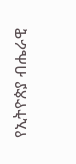የኢትዮጵያ ብሔራዊ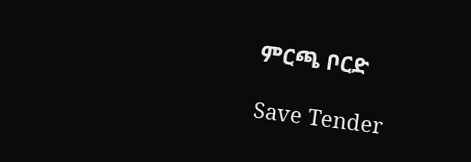ምርጫ ቦርድ

Save Tender